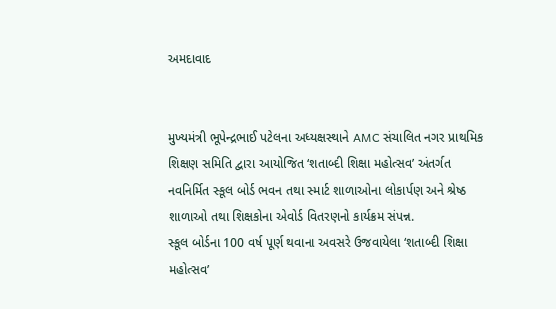અમદાવાદ


મુખ્યમંત્રી ભૂપેન્દ્રભાઈ પટેલના અધ્યક્ષસ્થાને AMC સંચાલિત નગર પ્રાથમિક શિક્ષણ સમિતિ દ્વારા આયોજિત ‘શતાબ્દી શિક્ષા મહોત્સવ’ અંતર્ગત નવનિર્મિત સ્કૂલ બોર્ડ ભવન તથા સ્માર્ટ શાળાઓના લોકાર્પણ અને શ્રેષ્ઠ શાળાઓ તથા શિક્ષકોના એવોર્ડ વિતરણનો કાર્યક્રમ સંપન્ન.
સ્કૂલ બોર્ડના 100 વર્ષ પૂર્ણ થવાના અવસરે ઉજવાયેલા ‘શતાબ્દી શિક્ષા મહોત્સવ’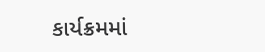કાર્યક્રમમાં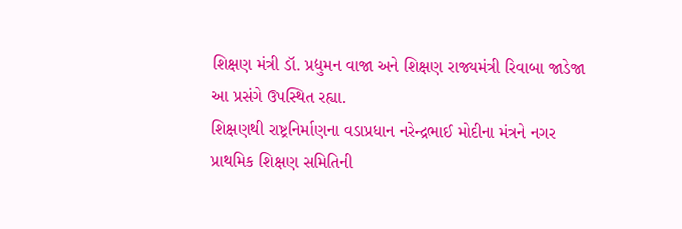શિક્ષણ મંત્રી ડૉ. પ્રદ્યુમન વાજા અને શિક્ષણ રાજ્યમંત્રી રિવાબા જાડેજા આ પ્રસંગે ઉપસ્થિત રહ્યા.
શિક્ષણથી રાષ્ટ્રનિર્માણના વડાપ્રધાન નરેન્દ્રભાઈ મોદીના મંત્રને નગર પ્રાથમિક શિક્ષણ સમિતિની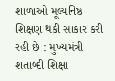શાળાઓ મૂલ્યનિષ્ઠ શિક્ષણ થકી સાકાર કરી રહી છે : મુખ્યમંત્રી
શતાબ્દી શિક્ષા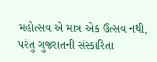મહોત્સવ એ માત્ર એક ઉત્સવ નથી, પરંતુ ગુજરાતની સંસ્કારિતા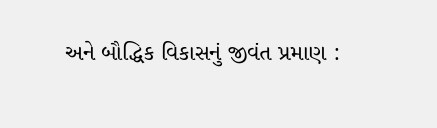અને બૌદ્ધિક વિકાસનું જીવંત પ્રમાણ :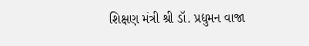શિક્ષણ મંત્રી શ્રી ડૉ. પ્રદ્યુમન વાજા